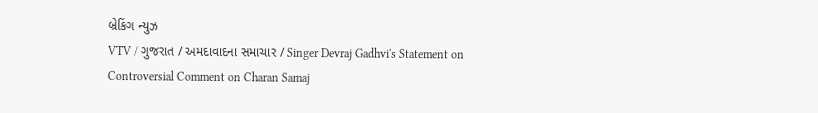બ્રેકિંગ ન્યુઝ
VTV / ગુજરાત / અમદાવાદના સમાચાર / Singer Devraj Gadhvi's Statement on Controversial Comment on Charan Samaj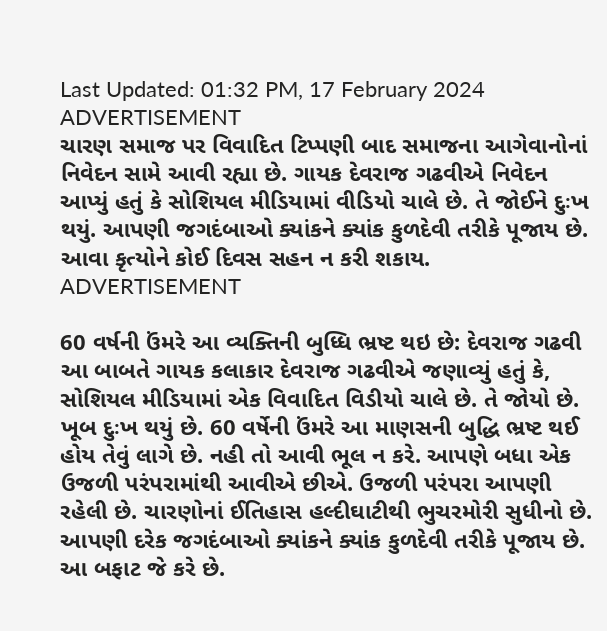Last Updated: 01:32 PM, 17 February 2024
ADVERTISEMENT
ચારણ સમાજ પર વિવાદિત ટિપ્પણી બાદ સમાજના આગેવાનોનાં નિવેદન સામે આવી રહ્યા છે. ગાયક દેવરાજ ગઢવીએ નિવેદન આપ્યું હતું કે સોશિયલ મીડિયામાં વીડિયો ચાલે છે. તે જોઈને દુઃખ થયું. આપણી જગદંબાઓ ક્યાંકને ક્યાંક કુળદેવી તરીકે પૂજાય છે. આવા કૃત્યોને કોઈ દિવસ સહન ન કરી શકાય.
ADVERTISEMENT

60 વર્ષની ઉંમરે આ વ્યક્તિની બુધ્ધિ ભ્રષ્ટ થઇ છે: દેવરાજ ગઢવી
આ બાબતે ગાયક કલાકાર દેવરાજ ગઢવીએ જણાવ્યું હતું કે, સોશિયલ મીડિયામાં એક વિવાદિત વિડીયો ચાલે છે. તે જોયો છે. ખૂબ દુઃખ થયું છે. 60 વર્ષેની ઉંમરે આ માણસની બુદ્ધિ ભ્રષ્ટ થઈ હોય તેવું લાગે છે. નહી તો આવી ભૂલ ન કરે. આપણે બધા એક ઉજળી પરંપરામાંથી આવીએ છીએ. ઉજળી પરંપરા આપણી રહેલી છે. ચારણોનાં ઈતિહાસ હલ્દીઘાટીથી ભુચરમોરી સુધીનો છે. આપણી દરેક જગદંબાઓ ક્યાંકને ક્યાંક કુળદેવી તરીકે પૂજાય છે. આ બફાટ જે કરે છે.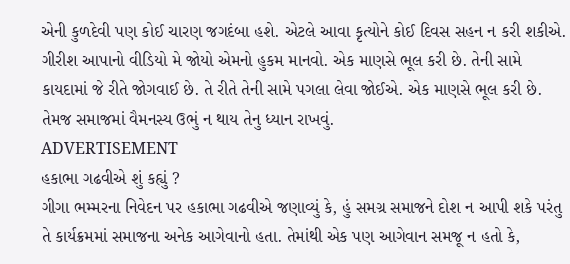એની કુળદેવી પણ કોઈ ચારણ જગદંબા હશે. એટલે આવા કૃત્યોને કોઈ દિવસ સહન ન કરી શકીએ. ગીરીશ આપાનો વીડિયો મે જોયો એમનો હુકમ માનવો. એક માણસે ભૂલ કરી છે. તેની સામે કાયદામાં જે રીતે જોગવાઈ છે. તે રીતે તેની સામે પગલા લેવા જોઈએ. એક માણસે ભૂલ કરી છે. તેમજ સમાજમાં વૈમનસ્ય ઉભું ન થાય તેનુ ધ્યાન રાખવું.
ADVERTISEMENT
હકાભા ગઢવીએ શું કહ્યું ?
ગીગા ભમ્મરના નિવેદન પર હકાભા ગઢવીએ જણાવ્યું કે, હું સમગ્ર સમાજને દોશ ન આપી શકે પરંતુ તે કાર્યક્રમમાં સમાજના અનેક આગેવાનો હતા. તેમાંથી એક પણ આગેવાન સમજૂ ન હતો કે,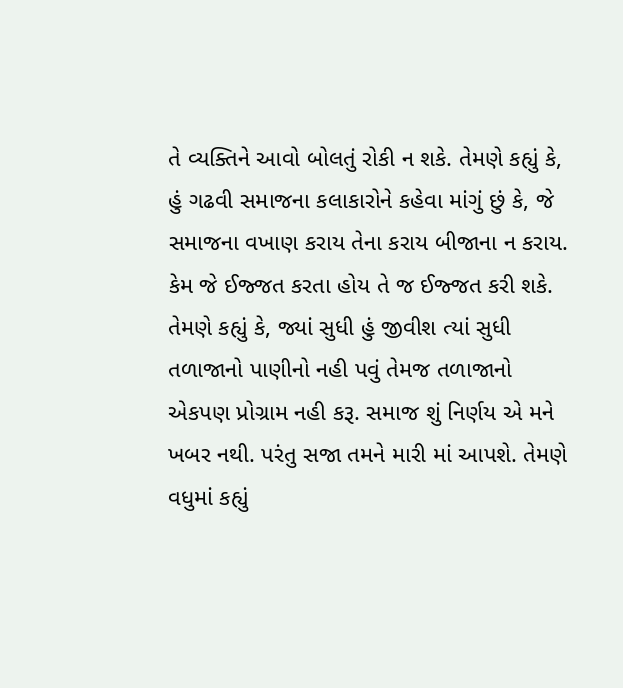તે વ્યક્તિને આવો બોલતું રોકી ન શકે. તેમણે કહ્યું કે, હું ગઢવી સમાજના કલાકારોને કહેવા માંગું છું કે, જે સમાજના વખાણ કરાય તેના કરાય બીજાના ન કરાય. કેમ જે ઈજ્જત કરતા હોય તે જ ઈજ્જત કરી શકે. તેમણે કહ્યું કે, જ્યાં સુધી હું જીવીશ ત્યાં સુધી તળાજાનો પાણીનો નહી પવું તેમજ તળાજાનો એકપણ પ્રોગ્રામ નહી કરૂ. સમાજ શું નિર્ણય એ મને ખબર નથી. પરંતુ સજા તમને મારી માં આપશે. તેમણે વધુમાં કહ્યું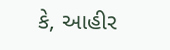કે, આહીર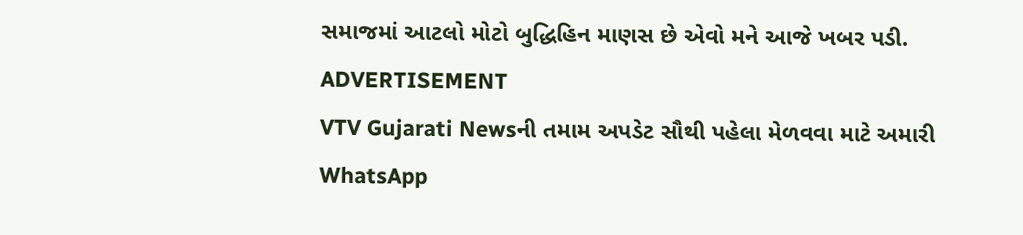સમાજમાં આટલો મોટો બુદ્ધિહિન માણસ છે એવો મને આજે ખબર પડી.
ADVERTISEMENT
VTV Gujarati Newsની તમામ અપડેટ સૌથી પહેલા મેળવવા માટે અમારી WhatsApp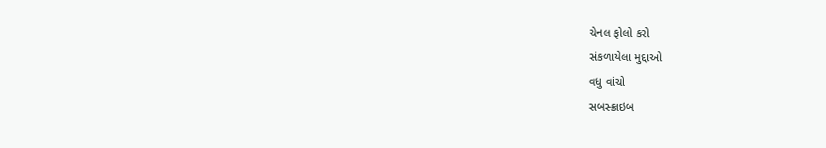ચેનલ ફોલો કરો
સંકળાયેલા મુદ્દાઓ
વધુ વાંચો
સબસ્ક્રાઇબ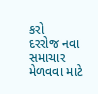કરો
દરરોજ નવા સમાચાર મેળવવા માટે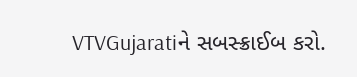VTVGujaratiને સબસ્ક્રાઈબ કરો.